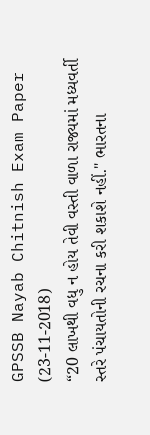GPSSB Nayab Chitnish Exam Paper (23-11-2018)
“20 લાખથી વધુ ન હોય તેવી વસ્તી વાળા રાજ્યમાં મધ્યવર્તી સ્તરે પંચાયતોની રચના કરી શકાશે નહીં." ભારતના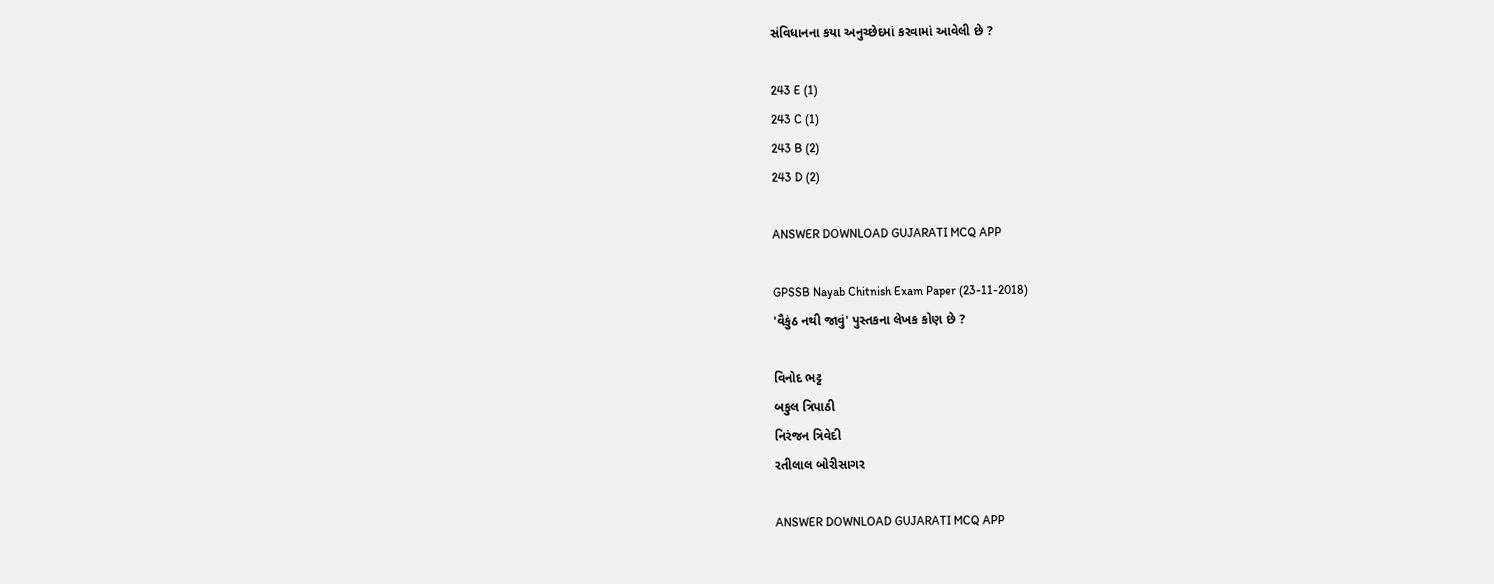સંવિધાનના કયા અનુચ્છેદમાં કરવામાં આવેલી છે ?

243 E (1)
243 C (1)
243 B (2)
243 D (2)

ANSWER DOWNLOAD GUJARATI MCQ APP

GPSSB Nayab Chitnish Exam Paper (23-11-2018)
'વૈકુંઠ નથી જાવું' પુસ્તકના લેખક કોણ છે ?

વિનોદ ભટ્ટ
બકુલ ત્રિપાઠી
નિરંજન ત્રિવેદી
રતીલાલ બોરીસાગર

ANSWER DOWNLOAD GUJARATI MCQ APP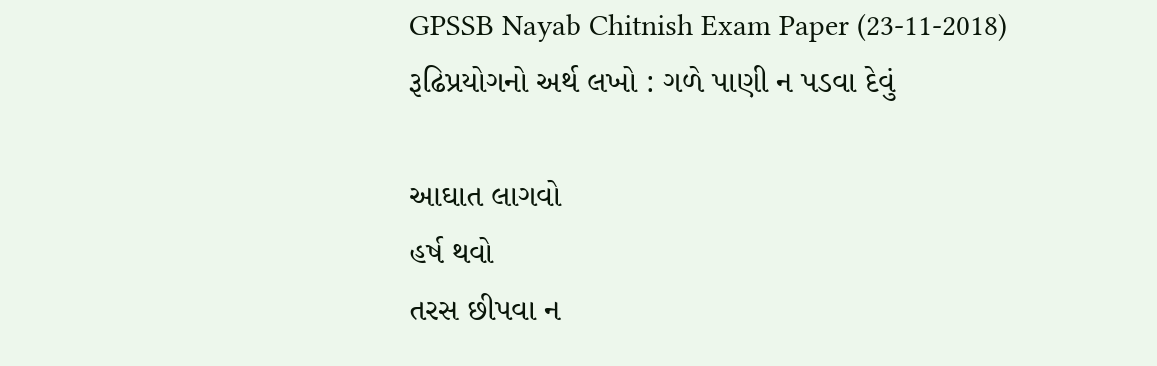GPSSB Nayab Chitnish Exam Paper (23-11-2018)
રૂઢિપ્રયોગનો અર્થ લખો : ગળે પાણી ન પડવા દેવું

આઘાત લાગવો
હર્ષ થવો
તરસ છીપવા ન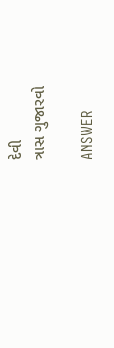દેવી
ત્રાસ ગુજારવો

ANSWER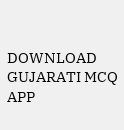DOWNLOAD GUJARATI MCQ APP